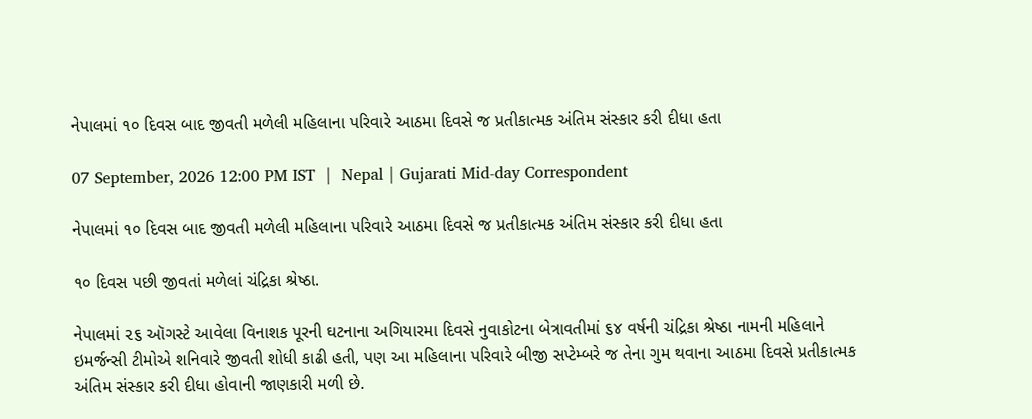નેપાલમાં ૧૦ દિવસ બાદ જીવતી મળેલી મહિલાના પરિવારે આઠમા દિવસે જ પ્રતીકાત્મક અંતિમ સંસ્કાર કરી દીધા હતા

07 September, 2026 12:00 PM IST  |  Nepal | Gujarati Mid-day Correspondent

નેપાલમાં ૧૦ દિવસ બાદ જીવતી મળેલી મહિલાના પરિવારે આઠમા દિવસે જ પ્રતીકાત્મક અંતિમ સંસ્કાર કરી દીધા હતા

૧૦ દિવસ પછી જીવતાં મળેલાં ચંદ્રિકા શ્રેષ્ઠા.

નેપાલમાં ૨૬ ઑગસ્ટે આવેલા વિનાશક પૂરની ઘટનાના અગિયારમા દિવસે નુવાકોટના બેત્રાવતીમાં ૬૪ વર્ષની ચંદ્રિકા શ્રેષ્ઠા નામની મહિલાને ઇમર્જન્સી ટીમોએ શનિવારે જીવતી શોધી કાઢી હતી, પણ આ મહિલાના પરિવારે બીજી સપ્ટેમ્બરે જ તેના ગુમ થવાના આઠમા દિવસે પ્રતીકાત્મક અંતિમ સંસ્કાર કરી દીધા હોવાની જાણકારી મળી છે.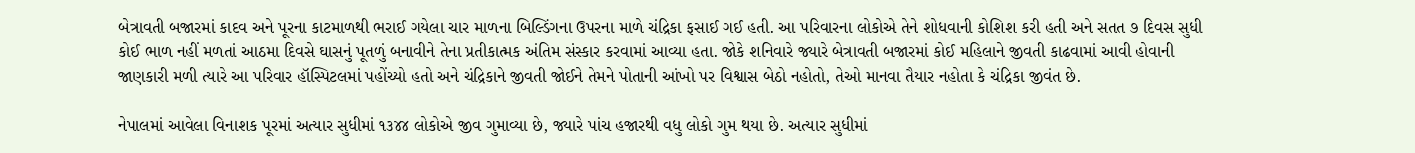બેત્રાવતી બજારમાં કાદવ અને પૂરના કાટમાળથી ભરાઈ ગયેલા ચાર માળના બિલ્ડિંગના ઉપરના માળે ચંદ્રિકા ફસાઈ ગઈ હતી. આ પરિવારના લોકોએ તેને શોધવાની કોશિશ કરી હતી અને સતત ૭ દિવસ સુધી કોઈ ભાળ નહીં મળતાં આઠમા દિવસે ઘાસનું પૂતળું બનાવીને તેના પ્રતીકાત્મક અંતિમ સંસ્કાર કરવામાં આવ્યા હતા. જોકે શનિવારે જ્યારે બેત્રાવતી બજારમાં કોઈ મહિલાને જીવતી કાઢવામાં આવી હોવાની જાણકારી મળી ત્યારે આ પરિવાર હૉસ્પિટલમાં પહોંચ્યો હતો અને ચંદ્રિકાને જીવતી જોઈને તેમને પોતાની આંખો પર વિશ્વાસ બેઠો નહોતો, તેઓ માનવા તૈયાર નહોતા કે ચંદ્રિકા જીવંત છે.

નેપાલમાં આવેલા વિનાશક પૂરમાં અત્યાર સુધીમાં ૧૩૪૪ લોકોએ જીવ ગુમાવ્યા છે, જ્યારે પાંચ હજારથી વધુ લોકો ગુમ થયા છે. અત્યાર સુધીમાં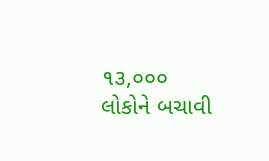૧૩,૦૦૦ લોકોને બચાવી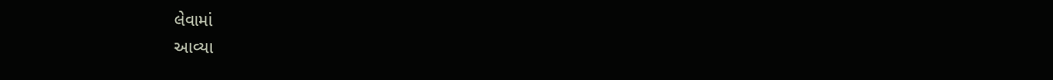લેવામાં
આવ્યા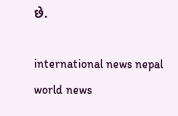છે.

international news nepal world news